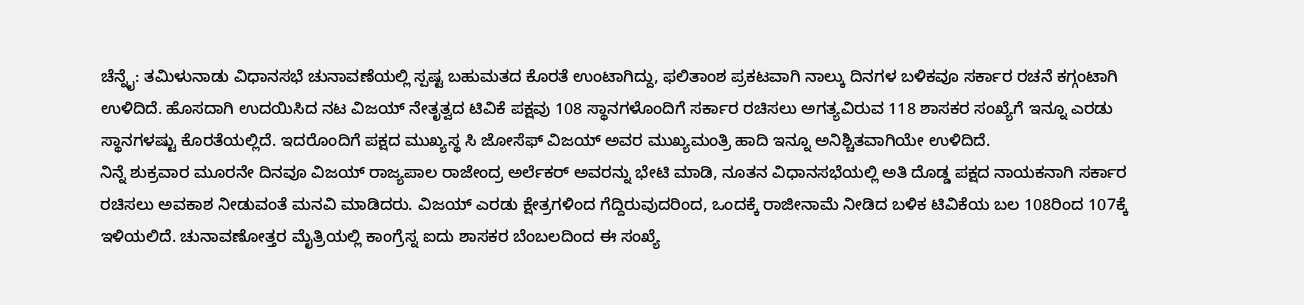ಚೆನ್ನೈ: ತಮಿಳುನಾಡು ವಿಧಾನಸಭೆ ಚುನಾವಣೆಯಲ್ಲಿ ಸ್ಪಷ್ಟ ಬಹುಮತದ ಕೊರತೆ ಉಂಟಾಗಿದ್ದು, ಫಲಿತಾಂಶ ಪ್ರಕಟವಾಗಿ ನಾಲ್ಕು ದಿನಗಳ ಬಳಿಕವೂ ಸರ್ಕಾರ ರಚನೆ ಕಗ್ಗಂಟಾಗಿ ಉಳಿದಿದೆ. ಹೊಸದಾಗಿ ಉದಯಿಸಿದ ನಟ ವಿಜಯ್ ನೇತೃತ್ವದ ಟಿವಿಕೆ ಪಕ್ಷವು 108 ಸ್ಥಾನಗಳೊಂದಿಗೆ ಸರ್ಕಾರ ರಚಿಸಲು ಅಗತ್ಯವಿರುವ 118 ಶಾಸಕರ ಸಂಖ್ಯೆಗೆ ಇನ್ನೂ ಎರಡು ಸ್ಥಾನಗಳಷ್ಟು ಕೊರತೆಯಲ್ಲಿದೆ. ಇದರೊಂದಿಗೆ ಪಕ್ಷದ ಮುಖ್ಯಸ್ಥ ಸಿ ಜೋಸೆಫ್ ವಿಜಯ್ ಅವರ ಮುಖ್ಯಮಂತ್ರಿ ಹಾದಿ ಇನ್ನೂ ಅನಿಶ್ಚಿತವಾಗಿಯೇ ಉಳಿದಿದೆ.
ನಿನ್ನೆ ಶುಕ್ರವಾರ ಮೂರನೇ ದಿನವೂ ವಿಜಯ್ ರಾಜ್ಯಪಾಲ ರಾಜೇಂದ್ರ ಅರ್ಲೆಕರ್ ಅವರನ್ನು ಭೇಟಿ ಮಾಡಿ, ನೂತನ ವಿಧಾನಸಭೆಯಲ್ಲಿ ಅತಿ ದೊಡ್ಡ ಪಕ್ಷದ ನಾಯಕನಾಗಿ ಸರ್ಕಾರ ರಚಿಸಲು ಅವಕಾಶ ನೀಡುವಂತೆ ಮನವಿ ಮಾಡಿದರು. ವಿಜಯ್ ಎರಡು ಕ್ಷೇತ್ರಗಳಿಂದ ಗೆದ್ದಿರುವುದರಿಂದ, ಒಂದಕ್ಕೆ ರಾಜೀನಾಮೆ ನೀಡಿದ ಬಳಿಕ ಟಿವಿಕೆಯ ಬಲ 108ರಿಂದ 107ಕ್ಕೆ ಇಳಿಯಲಿದೆ. ಚುನಾವಣೋತ್ತರ ಮೈತ್ರಿಯಲ್ಲಿ ಕಾಂಗ್ರೆಸ್ನ ಐದು ಶಾಸಕರ ಬೆಂಬಲದಿಂದ ಈ ಸಂಖ್ಯೆ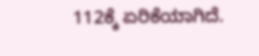112ಕ್ಕೆ ಏರಿಕೆಯಾಗಿದೆ.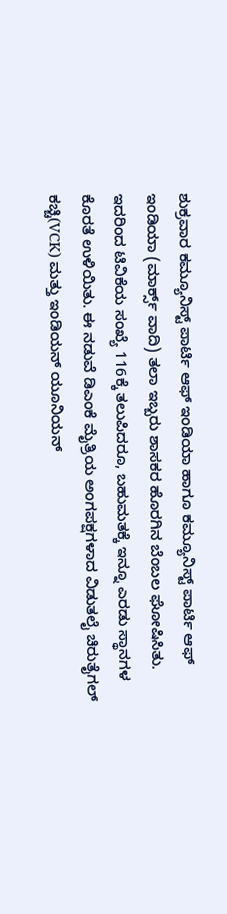ಶುಕ್ರವಾರ ಕಮ್ಯೂನಿಸ್ಟ್ ಪಾರ್ಟಿ ಆಫ್ ಇಂಡಿಯಾ ಹಾಗೂ ಕಮ್ಯೂನಿಸ್ಟ್ ಪಾರ್ಟಿ ಆಫ್ ಇಂಡಿಯಾ (ಮಾರ್ಕ್ಸ್ ವಾದಿ) ತಲಾ ಇಬ್ಬರು ಶಾಸಕರ ಹೊರಗಿನ ಬೆಂಬಲ ಘೋಷಿಸಿತು. ಇದರಿಂದ ಟಿವಿಕೆಯ ಸಂಖ್ಯೆ 116ಕ್ಕೆ ತಲುಪಿದರೂ, ಬಹುಮತಕ್ಕೆ ಇನ್ನೂ ಎರಡು ಸ್ಥಾನಗಳ ಕೊರತೆ ಉಳಿಯಿತು. ಈ ನಡುವೆ ಡಿಎಂಕೆ ಮೈತ್ರಿಯ ಅಂಗಪಕ್ಷಗಳಾದ ವಿಡುತಲೈ ಚಿರುತೈಗಲ್ ಕಚ್ಚಿ(VCK) ಮತ್ತು ಇಂಡಿಯನ್ ಯೂನಿಯನ್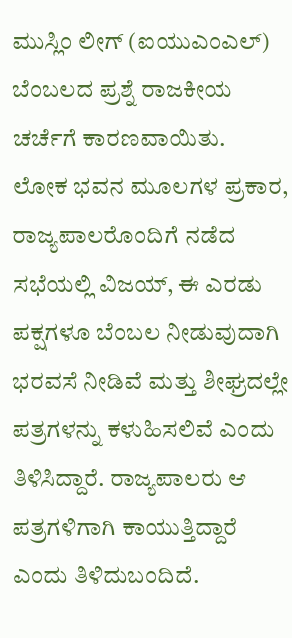ಮುಸ್ಲಿಂ ಲೀಗ್ (ಐಯುಎಂಎಲ್) ಬೆಂಬಲದ ಪ್ರಶ್ನೆ ರಾಜಕೀಯ ಚರ್ಚೆಗೆ ಕಾರಣವಾಯಿತು.
ಲೋಕ ಭವನ ಮೂಲಗಳ ಪ್ರಕಾರ, ರಾಜ್ಯಪಾಲರೊಂದಿಗೆ ನಡೆದ ಸಭೆಯಲ್ಲಿ ವಿಜಯ್, ಈ ಎರಡು ಪಕ್ಷಗಳೂ ಬೆಂಬಲ ನೀಡುವುದಾಗಿ ಭರವಸೆ ನೀಡಿವೆ ಮತ್ತು ಶೀಘ್ರದಲ್ಲೇ ಪತ್ರಗಳನ್ನು ಕಳುಹಿಸಲಿವೆ ಎಂದು ತಿಳಿಸಿದ್ದಾರೆ. ರಾಜ್ಯಪಾಲರು ಆ ಪತ್ರಗಳಿಗಾಗಿ ಕಾಯುತ್ತಿದ್ದಾರೆ ಎಂದು ತಿಳಿದುಬಂದಿದೆ.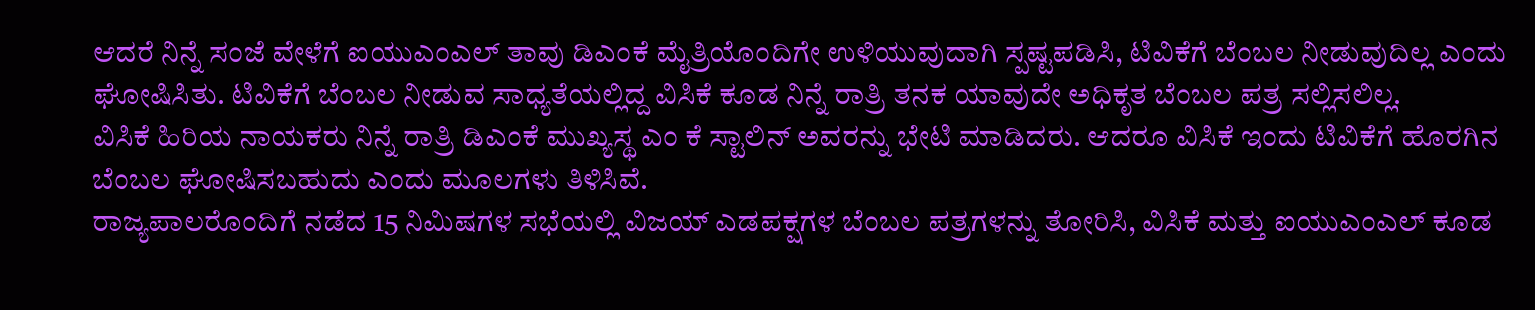ಆದರೆ ನಿನ್ನೆ ಸಂಜೆ ವೇಳೆಗೆ ಐಯುಎಂಎಲ್ ತಾವು ಡಿಎಂಕೆ ಮೈತ್ರಿಯೊಂದಿಗೇ ಉಳಿಯುವುದಾಗಿ ಸ್ಪಷ್ಟಪಡಿಸಿ, ಟಿವಿಕೆಗೆ ಬೆಂಬಲ ನೀಡುವುದಿಲ್ಲ ಎಂದು ಘೋಷಿಸಿತು. ಟಿವಿಕೆಗೆ ಬೆಂಬಲ ನೀಡುವ ಸಾಧ್ಯತೆಯಲ್ಲಿದ್ದ ವಿಸಿಕೆ ಕೂಡ ನಿನ್ನೆ ರಾತ್ರಿ ತನಕ ಯಾವುದೇ ಅಧಿಕೃತ ಬೆಂಬಲ ಪತ್ರ ಸಲ್ಲಿಸಲಿಲ್ಲ.
ವಿಸಿಕೆ ಹಿರಿಯ ನಾಯಕರು ನಿನ್ನೆ ರಾತ್ರಿ ಡಿಎಂಕೆ ಮುಖ್ಯಸ್ಥ ಎಂ ಕೆ ಸ್ಟಾಲಿನ್ ಅವರನ್ನು ಭೇಟಿ ಮಾಡಿದರು. ಆದರೂ ವಿಸಿಕೆ ಇಂದು ಟಿವಿಕೆಗೆ ಹೊರಗಿನ ಬೆಂಬಲ ಘೋಷಿಸಬಹುದು ಎಂದು ಮೂಲಗಳು ತಿಳಿಸಿವೆ.
ರಾಜ್ಯಪಾಲರೊಂದಿಗೆ ನಡೆದ 15 ನಿಮಿಷಗಳ ಸಭೆಯಲ್ಲಿ ವಿಜಯ್ ಎಡಪಕ್ಷಗಳ ಬೆಂಬಲ ಪತ್ರಗಳನ್ನು ತೋರಿಸಿ, ವಿಸಿಕೆ ಮತ್ತು ಐಯುಎಂಎಲ್ ಕೂಡ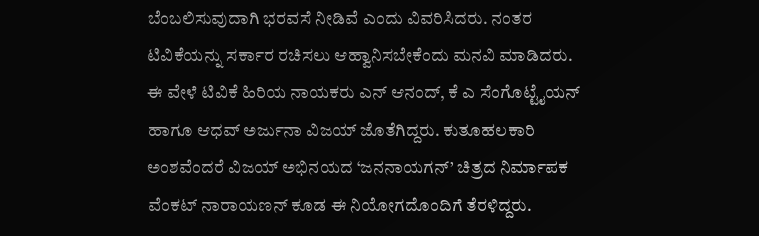ಬೆಂಬಲಿಸುವುದಾಗಿ ಭರವಸೆ ನೀಡಿವೆ ಎಂದು ವಿವರಿಸಿದರು. ನಂತರ ಟಿವಿಕೆಯನ್ನು ಸರ್ಕಾರ ರಚಿಸಲು ಆಹ್ವಾನಿಸಬೇಕೆಂದು ಮನವಿ ಮಾಡಿದರು.
ಈ ವೇಳೆ ಟಿವಿಕೆ ಹಿರಿಯ ನಾಯಕರು ಎನ್ ಆನಂದ್, ಕೆ ಎ ಸೆಂಗೊಟ್ಟೈಯನ್ ಹಾಗೂ ಆಧವ್ ಅರ್ಜುನಾ ವಿಜಯ್ ಜೊತೆಗಿದ್ದರು. ಕುತೂಹಲಕಾರಿ ಅಂಶವೆಂದರೆ ವಿಜಯ್ ಅಭಿನಯದ ‘ಜನನಾಯಗನ್’ ಚಿತ್ರದ ನಿರ್ಮಾಪಕ ವೆಂಕಟ್ ನಾರಾಯಣನ್ ಕೂಡ ಈ ನಿಯೋಗದೊಂದಿಗೆ ತೆರಳಿದ್ದರು.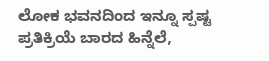ಲೋಕ ಭವನದಿಂದ ಇನ್ನೂ ಸ್ಪಷ್ಟ ಪ್ರತಿಕ್ರಿಯೆ ಬಾರದ ಹಿನ್ನೆಲೆ,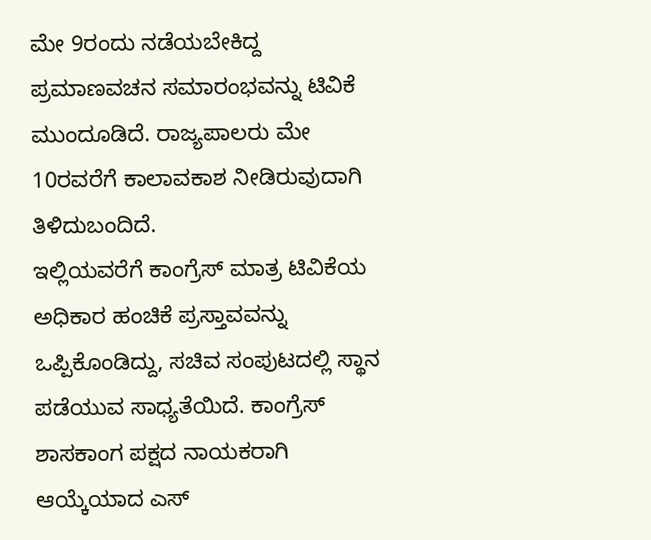ಮೇ 9ರಂದು ನಡೆಯಬೇಕಿದ್ದ ಪ್ರಮಾಣವಚನ ಸಮಾರಂಭವನ್ನು ಟಿವಿಕೆ ಮುಂದೂಡಿದೆ. ರಾಜ್ಯಪಾಲರು ಮೇ 10ರವರೆಗೆ ಕಾಲಾವಕಾಶ ನೀಡಿರುವುದಾಗಿ ತಿಳಿದುಬಂದಿದೆ.
ಇಲ್ಲಿಯವರೆಗೆ ಕಾಂಗ್ರೆಸ್ ಮಾತ್ರ ಟಿವಿಕೆಯ ಅಧಿಕಾರ ಹಂಚಿಕೆ ಪ್ರಸ್ತಾವವನ್ನು ಒಪ್ಪಿಕೊಂಡಿದ್ದು, ಸಚಿವ ಸಂಪುಟದಲ್ಲಿ ಸ್ಥಾನ ಪಡೆಯುವ ಸಾಧ್ಯತೆಯಿದೆ. ಕಾಂಗ್ರೆಸ್ ಶಾಸಕಾಂಗ ಪಕ್ಷದ ನಾಯಕರಾಗಿ ಆಯ್ಕೆಯಾದ ಎಸ್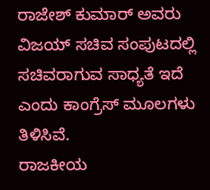ರಾಜೇಶ್ ಕುಮಾರ್ ಅವರು ವಿಜಯ್ ಸಚಿವ ಸಂಪುಟದಲ್ಲಿ ಸಚಿವರಾಗುವ ಸಾಧ್ಯತೆ ಇದೆ ಎಂದು ಕಾಂಗ್ರೆಸ್ ಮೂಲಗಳು ತಿಳಿಸಿವೆ.
ರಾಜಕೀಯ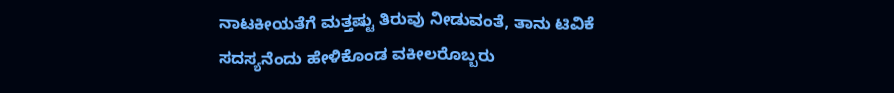ನಾಟಕೀಯತೆಗೆ ಮತ್ತಷ್ಟು ತಿರುವು ನೀಡುವಂತೆ, ತಾನು ಟಿವಿಕೆ ಸದಸ್ಯನೆಂದು ಹೇಳಿಕೊಂಡ ವಕೀಲರೊಬ್ಬರು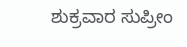ಶುಕ್ರವಾರ ಸುಪ್ರೀಂ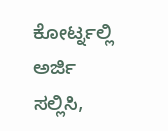ಕೋರ್ಟ್ನಲ್ಲಿ ಅರ್ಜಿ ಸಲ್ಲಿಸಿ,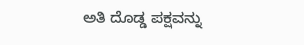ಅತಿ ದೊಡ್ಡ ಪಕ್ಷವನ್ನು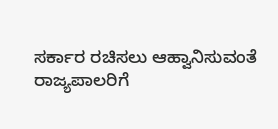ಸರ್ಕಾರ ರಚಿಸಲು ಆಹ್ವಾನಿಸುವಂತೆ ರಾಜ್ಯಪಾಲರಿಗೆ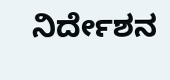ನಿರ್ದೇಶನ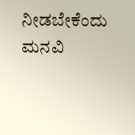ನೀಡಬೇಕೆಂದು ಮನವಿ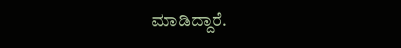ಮಾಡಿದ್ದಾರೆ.